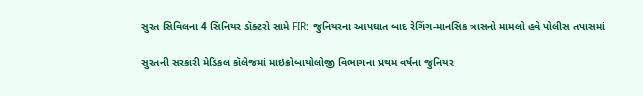સુરત સિવિલના 4 સિનિયર ડૉક્ટરો સામે FIR: જુનિયરના આપઘાત બાદ રેગિંગ-માનસિક ત્રાસનો મામલો હવે પોલીસ તપાસમાં

સુરતની સરકારી મેડિકલ કૉલેજમાં માઇક્રોબાયોલોજી વિભાગના પ્રથમ વર્ષના જુનિયર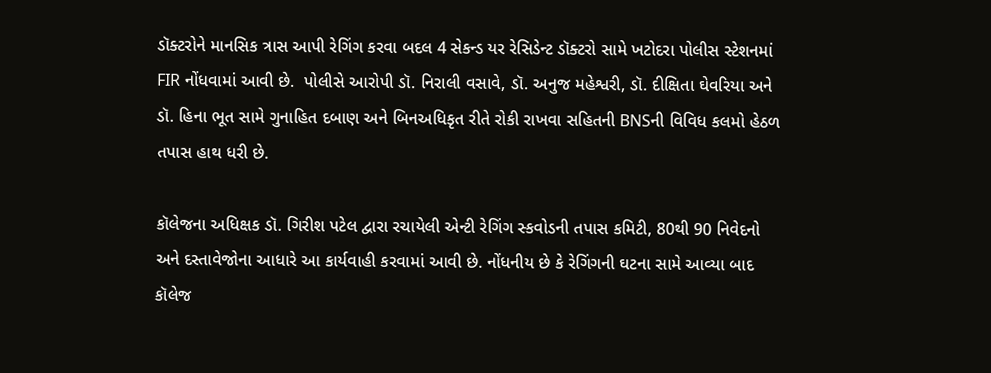ડૉક્ટરોને માનસિક ત્રાસ આપી રેગિંગ કરવા બદલ 4 સેકન્ડ યર રેસિડેન્ટ ડૉક્ટરો સામે ખટોદરા પોલીસ સ્ટેશનમાં FIR નોંધવામાં આવી છે.  પોલીસે આરોપી ડૉ. નિરાલી વસાવે, ડૉ. અનુજ મહેશ્વરી, ડૉ. દીક્ષિતા ઘેવરિયા અને ડૉ. હિના ભૂત સામે ગુનાહિત દબાણ અને બિનઅધિકૃત રીતે રોકી રાખવા સહિતની BNSની વિવિધ કલમો હેઠળ તપાસ હાથ ધરી છે.

કૉલેજના અધિક્ષક ડૉ. ગિરીશ પટેલ દ્વારા રચાયેલી એન્ટી રેગિંગ સ્કવોડની તપાસ કમિટી, 80થી 90 નિવેદનો અને દસ્તાવેજોના આધારે આ કાર્યવાહી કરવામાં આવી છે. નોંધનીય છે કે રેગિંગની ઘટના સામે આવ્યા બાદ કૉલેજ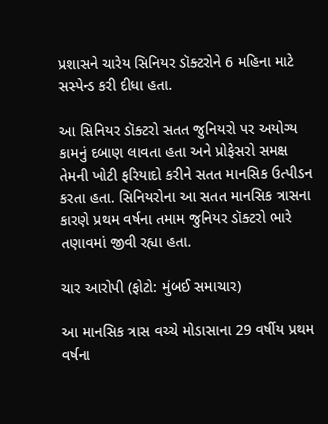પ્રશાસને ચારેય સિનિયર ડૉક્ટરોને 6 મહિના માટે સસ્પેન્ડ કરી દીધા હતા.

આ સિનિયર ડૉક્ટરો સતત જુનિયરો પર અયોગ્ય કામનું દબાણ લાવતા હતા અને પ્રોફેસરો સમક્ષ તેમની ખોટી ફરિયાદો કરીને સતત માનસિક ઉત્પીડન કરતા હતા. સિનિયરોના આ સતત માનસિક ત્રાસના કારણે પ્રથમ વર્ષના તમામ જુનિયર ડૉક્ટરો ભારે તણાવમાં જીવી રહ્યા હતા.

ચાર આરોપી (ફોટો: મુંબઈ સમાચાર)

આ માનસિક ત્રાસ વચ્ચે મોડાસાના 29 વર્ષીય પ્રથમ વર્ષના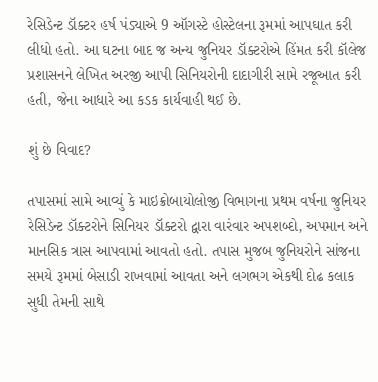રેસિડેન્ટ ડૉક્ટર હર્ષ પંડ્યાએ 9 ઑગસ્ટે હોસ્ટેલના રૂમમાં આપઘાત કરી લીધો હતો. આ ઘટના બાદ જ અન્ય જુનિયર ડૉક્ટરોએ હિંમત કરી કૉલેજ પ્રશાસનને લેખિત અરજી આપી સિનિયરોની દાદાગીરી સામે રજૂઆત કરી હતી, જેના આધારે આ કડક કાર્યવાહી થઈ છે.

શું છે વિવાદ?

તપાસમાં સામે આવ્યું કે માઇક્રોબાયોલોજી વિભાગના પ્રથમ વર્ષના જુનિયર રેસિડેન્ટ ડૉક્ટરોને સિનિયર ડૉક્ટરો દ્વારા વારંવાર અપશબ્દો, અપમાન અને માનસિક ત્રાસ આપવામાં આવતો હતો. તપાસ મુજબ જુનિયરોને સાંજના સમયે રૂમમાં બેસાડી રાખવામાં આવતા અને લગભગ એકથી દોઢ કલાક સુધી તેમની સાથે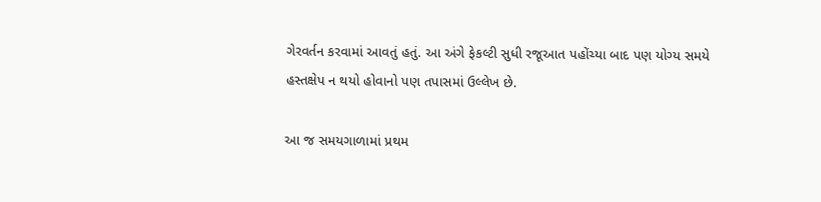ગેરવર્તન કરવામાં આવતું હતું. આ અંગે ફેકલ્ટી સુધી રજૂઆત પહોંચ્યા બાદ પણ યોગ્ય સમયે હસ્તક્ષેપ ન થયો હોવાનો પણ તપાસમાં ઉલ્લેખ છે.

આ જ સમયગાળામાં પ્રથમ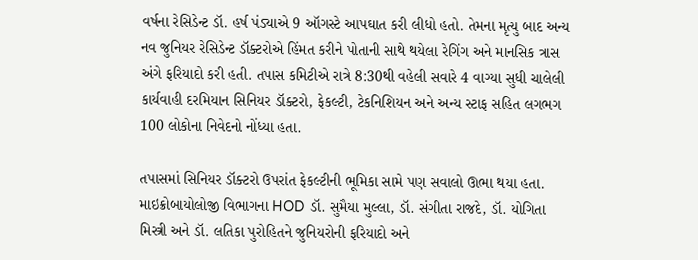વર્ષના રેસિડેન્ટ ડૉ. હર્ષ પંડ્યાએ 9 ઑગસ્ટે આપઘાત કરી લીધો હતો. તેમના મૃત્યુ બાદ અન્ય નવ જુનિયર રેસિડેન્ટ ડૉક્ટરોએ હિંમત કરીને પોતાની સાથે થયેલા રેગિંગ અને માનસિક ત્રાસ અંગે ફરિયાદો કરી હતી. તપાસ કમિટીએ રાત્રે 8:30થી વહેલી સવારે 4 વાગ્યા સુધી ચાલેલી કાર્યવાહી દરમિયાન સિનિયર ડૉક્ટરો, ફેકલ્ટી, ટેકનિશિયન અને અન્ય સ્ટાફ સહિત લગભગ 100 લોકોના નિવેદનો નોંધ્યા હતા.

તપાસમાં સિનિયર ડૉક્ટરો ઉપરાંત ફેકલ્ટીની ભૂમિકા સામે પણ સવાલો ઊભા થયા હતા. માઇક્રોબાયોલોજી વિભાગના HOD ડૉ. સુમૈયા મુલ્લા, ડૉ. સંગીતા રાજદે, ડૉ. યોગિતા મિસ્ત્રી અને ડૉ. લતિકા પુરોહિતને જુનિયરોની ફરિયાદો અને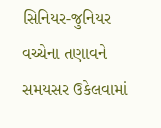સિનિયર-જુનિયર વચ્ચેના તણાવને સમયસર ઉકેલવામાં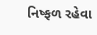નિષ્ફળ રહેવા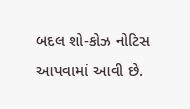બદલ શો-કોઝ નોટિસ આપવામાં આવી છે.